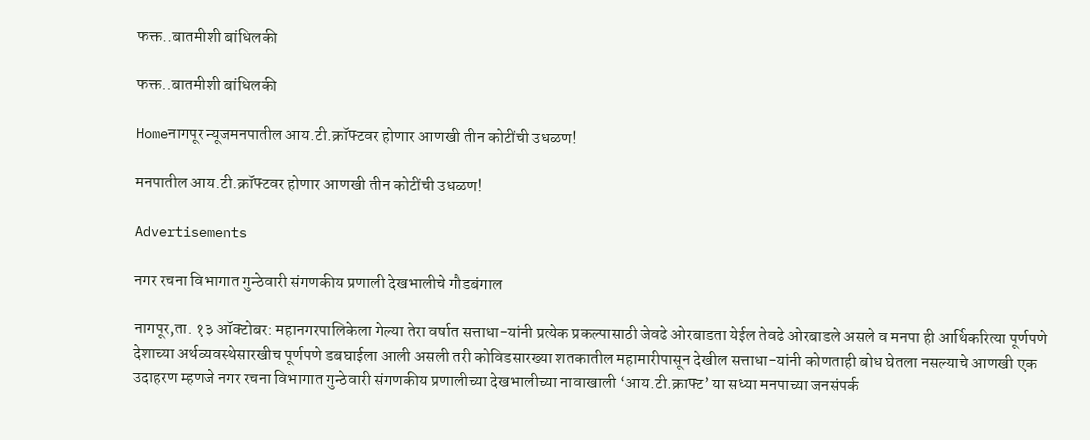फक्त..बातमीशी बांधिलकी

फक्त..बातमीशी बांधिलकी

Homeनागपूर न्यूजमनपातील आय.टी.क्रॉफ्टवर होणार आणखी तीन कोटींची उधळण!

मनपातील आय.टी.क्रॉफ्टवर होणार आणखी तीन कोटींची उधळण!

Advertisements

नगर रचना विभागात गुन्ठेवारी संगणकीय प्रणाली देखभालीचे गौडबंगाल

नागपूर,ता. १३ ऑक्टोबर: महानगरपालिकेला गेल्या तेरा वर्षात सत्ताधा-यांनी प्रत्येक प्रकल्पासाठी जेवढे ओरबाडता येईल तेवढे ओरबाडले असले व मनपा ही आर्थिकरित्या पूर्णपणे देशाच्या अर्थव्यवस्थेसारखीच पूर्णपणे डबघाईला आली असली तरी कोविडसारख्या शतकातील महामारीपासून देखील सत्ताधा-यांनी कोणताही बोध घेतला नसल्याचे आणखी एक उदाहरण म्हणजे नगर रचना विभागात गुन्ठेवारी संगणकीय प्रणालीच्या देखभालीच्या नावाखाली ‘आय.टी.क्राफ्ट’ या सध्या मनपाच्या जनसंपर्क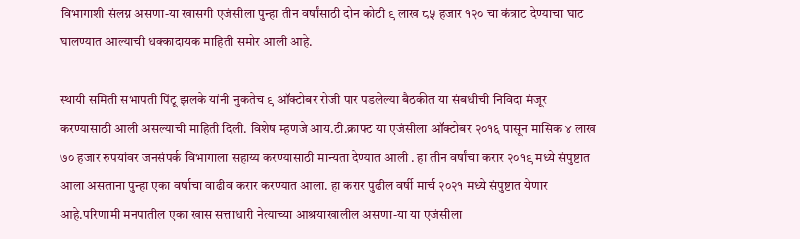विभागाशी संलग्न असणा-या खासगी एजंसीला पुन्हा तीन वर्षांसाठी दोन कोटी ९ लाख ८५ हजार १२० चा कंत्राट देण्याचा घाट घालण्यात आल्याची धक्कादायक माहिती समोर आली आहे.

स्थायी समिती सभापती पिंटू झलके यांनी नुकतेच ९ ऑक्टोबर रोजी पार पडलेल्या बैठकीत या संबधीची निविदा मंजूर करण्यासाठी आली असल्याची माहिती दिली. विशेष म्हणजे आय.टी.क्राफ्ट या एजंसीला ऑक्टोबर २०१६ पासून मासिक ४ लाख ७० हजार रुपयांवर जनसंपर्क विभागाला सहाय्य करण्यासाठी मान्यता देण्यात आली . हा तीन वर्षांचा करार २०१९ मध्ये संपुष्टात आला असताना पुन्हा एका वर्षाचा वाढीव करार करण्यात आला. हा करार पुढील वर्षी मार्च २०२१ मध्ये संपुष्टात येणार आहे.परिणामी मनपातील एका खास सत्ताधारी नेत्याच्या आश्रयाखालील असणा-या या एजंसीला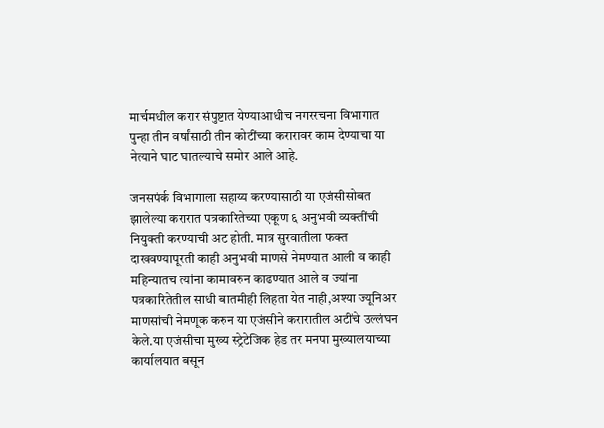मार्चमधील करार संपुष्टात येण्याआधीच नगररचना विभागात पुन्हा तीन वर्षांसाठी तीन कोटींच्या करारावर काम देण्याचा या नेत्याने घाट घातल्याचे समोर आले आहे.

जनसपंर्क विभागाला सहाय्य करण्यासाठी या एजंसीसोबत झालेल्या करारात पत्रकारितेच्या एकूण ६ अनुभवी व्यक्तींची नियुक्ती करण्याची अट होती. मात्र सुरवातीला फक्त दाखवण्यापूरती काही अनुभवी माणसे नेमण्यात आली व काही महिन्यातच त्यांना कामावरुन काढण्यात आले व ज्यांना पत्रकारितेतील साधी बातमीही लिहता येत नाही,अश्‍या ज्यूनिअर माणसांची नेमणूक करुन या एजंसीने करारातील अटींचे उल्लंघन केले.या एजंसीचा मुख्य स्ट्रेटेजिक हेड तर मनपा मुख्यालयाच्या कार्यालयात बसून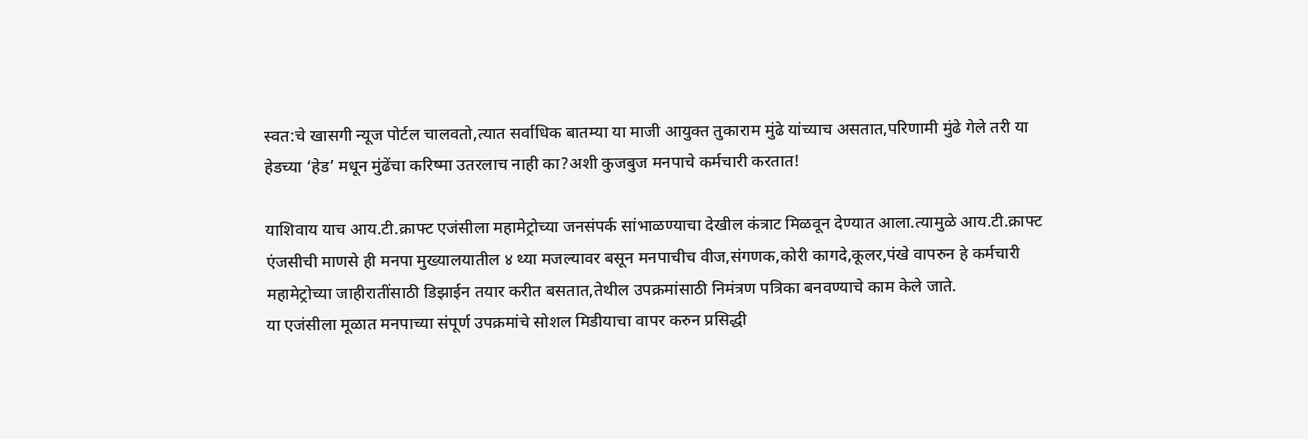स्वत:चे खासगी न्यूज पोर्टल चालवतो,त्यात सर्वाधिक बातम्या या माजी आयुक्त तुकाराम मुंढे यांच्याच असतात,परिणामी मुंढे गेले तरी या हेडच्या ‘हेड’ मधून मुंढेंचा करिष्मा उतरलाच नाही का?अशी कुजबुज मनपाचे कर्मचारी करतात!

याशिवाय याच आय.टी.क्राफ्ट एजंसीला महामेट्रोच्या जनसंपर्क सांभाळण्याचा देखील कंत्राट मिळवून देण्यात आला.त्यामुळे आय.टी.क्राफ्ट एंजसीची माणसे ही मनपा मुख्यालयातील ४ थ्या मजल्यावर बसून मनपाचीच वीज,संगणक,कोरी कागदे,कूलर,पंखे वापरुन हे कर्मचारी महामेट्रोच्या जाहीरातींसाठी डिझाईन तयार करीत बसतात,तेथील उपक्रमांसाठी निमंत्रण पत्रिका बनवण्याचे काम केले जाते.
या एजंसीला मूळात मनपाच्या संपूर्ण उपक्रमांचे सोशल मिडीयाचा वापर करुन प्रसिद्धी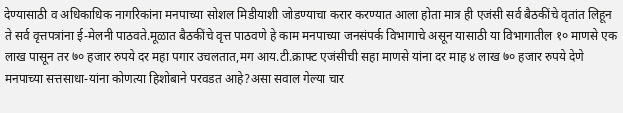देण्यासाठी व अधिकाधिक नागरिकांना मनपाच्या सोशल मिडीयाशी जोडण्याचा करार करण्यात आला होता मात्र ही एजंसी सर्व बैठकींचे वृतांत लिहून ते सर्व वृत्तपत्रांना ई-मेलनी पाठवते.मूळात बैठकींचे वृत्त पाठवणे हे काम मनपाच्या जनसंपर्क विभागाचे असून यासाठी या विभागातील १० माणसे एक लाख पासून तर ७० हजार रुपये दर महा पगार उचलतात,मग आय.टी.क्राफ्ट एजंसीची सहा माणसे यांना दर माह ४ लाख ७० हजार रुपये देणे मनपाच्या सत्तसाधा-यांना कोणत्या हिशोबाने परवडत आहे?असा सवाल गेल्या चार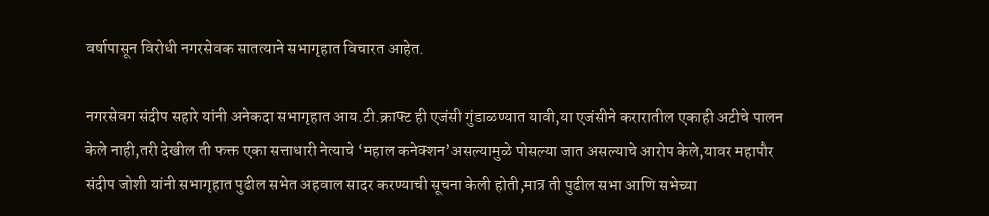वर्षापासून विरोधी नगरसेवक सातत्याने सभागृहात विचारत आहेत.

नगरसेवग संदीप सहारे यांनी अनेकदा सभागृहात आय.टी.क्राफ्ट ही एजंसी गुंडाळण्यात यावी,या एजंसीने करारातील एकाही अटीचे पालन केले नाही,तरी देखील ती फक्त एका सत्ताधारी नेत्याचे ‘महाल कनेक्शन’असल्यामुळे पोसल्या जात असल्याचे आरोप केले,यावर महापौर संदीप जोशी यांनी सभागृहात पुढील सभेत अहवाल सादर करण्याची सूचना केली होती,मात्र ती पुढील सभा आणि सभेच्या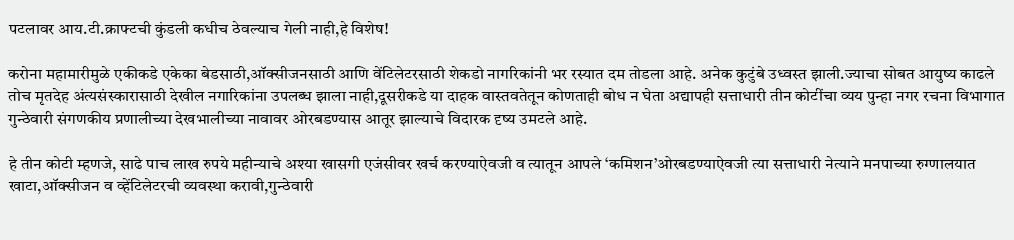पटलावर आय.टी.क्राफ्टची कुंडली कधीच ठेवल्याच गेली नाही,हे विशेष!

करोना महामारीमुळे एकीकडे एकेका बेडसाठी,ऑक्सीजनसाठी आणि वेंटिलेटरसाठी शेकडो नागरिकांनी भर रस्यात दम तोडला आहे. अनेक कुटुंबे उध्वस्त झाली.ज्याचा सोबत आयुष्य काढले तोच मृतदेह अंत्यसंस्कारासाठी देखील नगारिकांना उपलब्ध झाला नाही,दूसरीकडे या दाहक वास्तवतेतून कोणताही बोध न घेता अद्यापही सत्ताधारी तीन कोटींचा व्यय पुन्हा नगर रचना विभागात गुन्ठेवारी संगणकीय प्रणालीच्या देखभालीच्या नावावर ओरबडण्यास आतूर झाल्याचे विदारक दृष्य उमटले आहे.

हे तीन कोटी म्हणजे, साढे पाच लाख रुपये महीन्याचे अश्‍या खासगी एजंसीवर खर्च करण्याऐवजी व त्यातून आपले ‘कमिशन’ओरबडण्याऐवजी त्या सत्ताधारी नेत्याने मनपाच्या रुग्णालयात खाटा,ऑक्सीजन व व्हेंटिलेटरची व्यवस्था करावी,गुन्ठेवारी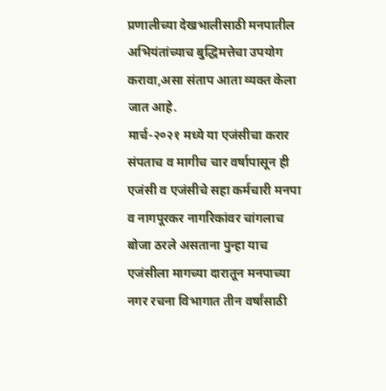प्रणालीच्या देखभालीसाठी मनपातील अभियंतांच्याच बुद्धिमत्तेचा उपयोग करावा,असा संताप आता व्यक्त केला जात आहे.
मार्च-२०२१ मध्ये या एजंसीचा करार संपताच व मागीच चार वर्षापासून ही एजंसी व एजंसीचे सहा कर्मचारी मनपा व नागपूरकर नागरिकांवर चांगलाच बोजा ठरले असताना पुन्हा याच एजंसीला मागच्या दारातून मनपाच्या नगर रचना विभागात तीन वर्षांसाठी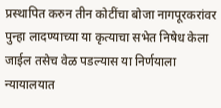प्रस्थापित करुन तीन कोटींचा बोजा नागपूरकरांवर पुन्हा लादण्याच्या या कृत्याचा सभेत निषेध केला जाईल तसेच वेळ पडल्यास या निर्णयाला न्यायालयात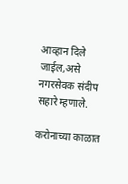आव्हान दिले जाईल,असे नगरसेवक संदीप सहारे म्हणाले.

करोनाच्या काळात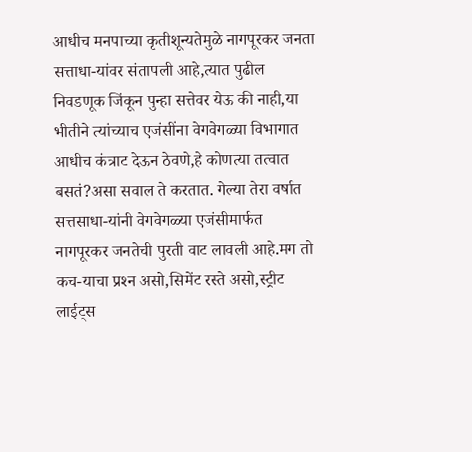आधीच मनपाच्या कृतीशून्यतेमुळे नागपूरकर जनता सत्ताधा-यांवर संतापली आहे,त्यात पुढील निवडणूक जिंकून पुन्हा सत्तेवर येऊ की नाही,या भीतीने त्यांच्याच एजंसींना वेगवेगळ्या विभागात आधीच कंत्राट देऊन ठेवणे,हे कोणत्या तत्वात बसतं?असा सवाल ते करतात. गेल्या तेरा वर्षात सत्तसाधा-यांनी वेगवेगळ्या एजंसीमार्फत नागपूरकर जनतेची पुरती वाट लावली आहे.मग तो कच-याचा प्रश्‍न असो,सिमेंट रस्ते असो,स्ट्रीट लाईट्स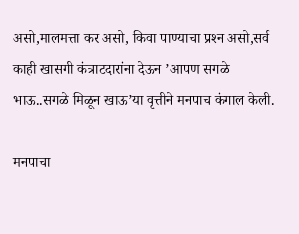असो,मालमत्ता कर असो, किवा पाण्याचा प्रश्‍न असो,सर्व काही खासगी कंत्राटदारांना देऊन ’आपण सगळे भाऊ..सगळे मिळून खाऊ’या वृत्तीने मनपाच कंगाल केली.

मनपाचा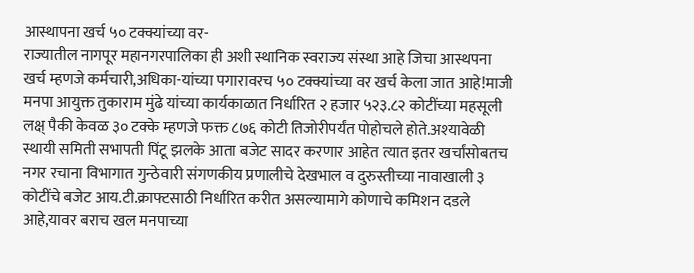आस्थापना खर्च ५० टक्क्यांच्या वर-
राज्यातील नागपूर महानगरपालिका ही अशी स्थानिक स्वराज्य संस्था आहे जिचा आस्थपना खर्च म्हणजे कर्मचारी,अधिका-यांच्या पगारावरच ५० टक्क्यांच्या वर खर्च केला जात आहे!माजी मनपा आयुक्त तुकाराम मुंढे यांच्या कार्यकाळात निर्धारित २ हजार ५२३.८२ कोटींच्या महसूली लक्ष् पैकी केवळ ३० टक्के म्हणजे फक्त ८७६ कोटी तिजोरीपर्यंत पोहोचले होते.अश्‍यावेळी स्थायी समिती सभापती पिंटू झलके आता बजेट सादर करणार आहेत त्यात इतर खर्चांसोबतच नगर रचाना विभागात गुन्ठेवारी संगणकीय प्रणालीचे देखभाल व दुरुस्तीच्या नावाखाली ३ कोटींचे बजेट आय.टी.क्राफ्टसाठी निर्धारित करीत असल्यामागे कोणाचे कमिशन दडले आहे,यावर बराच खल मनपाच्या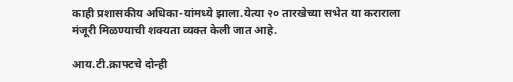काही प्रशासकीय अधिका-यांमध्ये झाला.येत्या २० तारखेच्या सभेत या कराराला मंजूरी मिळण्याची शक्यता व्यक्त केली जात आहे.

आय.टी.क्राफ्टचे दोन्ही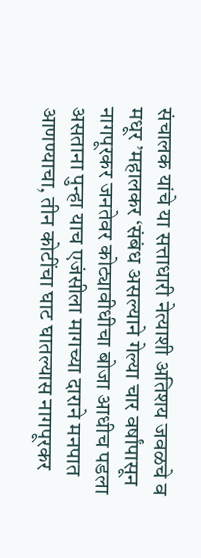संचालक यांचे या सत्ताधारी नेत्याशी अतिशय जवळचे व मधूर ’महालकर ‘संबंध असल्याने गेल्या चार वर्षांपासून नागपूरकर जनतेवर कोट्यावीधीचा बोजा आधीच पडला असताना पुन्हा याच एजंसीला मागच्या दाराने मनपात आणण्याचा, तीन कोटींचा घाट घातल्यास नागपूरकर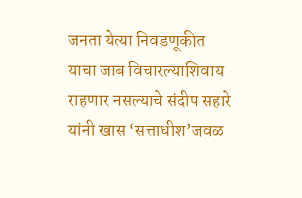जनता येत्या निवडणूकीत याचा जाब विचारल्याशिवाय राहणार नसल्याचे संदीप सहारे यांनी खास ‘सत्ताधीश’जवळ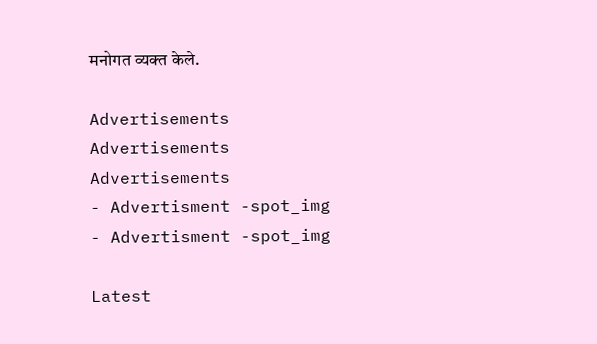मनोगत व्यक्त केले.

Advertisements
Advertisements
Advertisements
- Advertisment -spot_img
- Advertisment -spot_img

Latest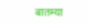बातम्या